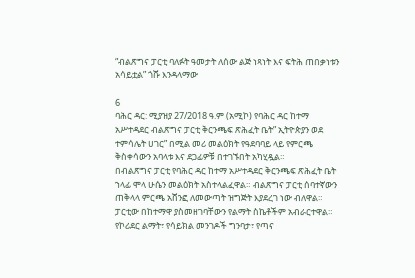“ብልጽግና ፓርቲ ባለፉት ዓመታት ለሰው ልጅ ነጻነት እና ፍትሕ ጠበቃነቱን አሳይቷል” ጎሹ እንዳላማው

6
ባሕር ዳር: ሚያዝያ 27/2018 ዓ.ም (አሚኮ) የባሕር ዳር ከተማ አሥተዳደር ብልጽግና ፓርቲ ቅርንጫፍ ጽሕፈት ቤት” ኢትዮጵያን ወደ ተምሳሌት ሀገር” በሚል መሪ መልዕክት የዓደባባይ ላይ የምርጫ ቅስቀሳውን አባላቱ እና ደጋፊዎቹ በተገኙበት አካሂዷል።
በብልጽግና ፓርቲ የባሕር ዳር ከተማ አሥተዳደር ቅርንጫፍ ጽሕፈት ቤት ኀላፊ ሞላ ሁሴን መልዕክት አስተላልፈዋል። ብልጽግና ፓርቲ ሰባተኛውን ጠቅላላ ምርጫ አሸንፎ ለመውጣት ዝግጅት እያደረገ ነው ብለዋል።
ፓርቲው በከተማዋ ያስመዘገባቸውን የልማት ስኬቶችም አብራርተዋል። የኮሪደር ልማት፣ የሳይክል መንገዶች ግንባታ፣ የጣና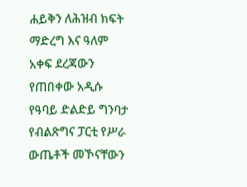ሐይቅን ለሕዝብ ክፍት ማድረግ እና ዓለም አቀፍ ደረጃውን የጠበቀው አዲሱ የዓባይ ድልድይ ግንባታ የብልጽግና ፓርቲ የሥራ ውጤቶች መኾናቸውን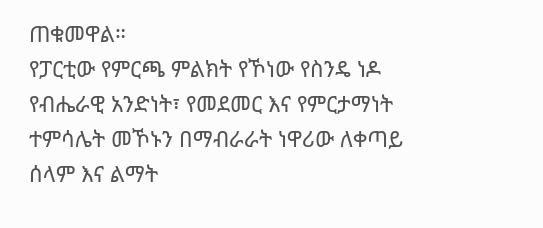ጠቁመዋል።
የፓርቲው የምርጫ ምልክት የኾነው የስንዴ ነዶ የብሔራዊ አንድነት፣ የመደመር እና የምርታማነት ተምሳሌት መኾኑን በማብራራት ነዋሪው ለቀጣይ ሰላም እና ልማት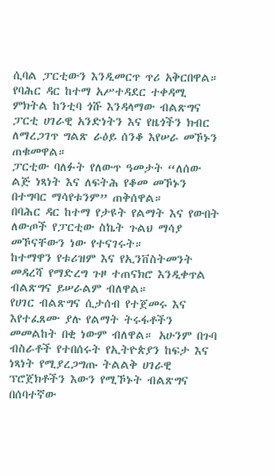ሲባል ፓርቲውን እንዲመርጥ ጥሪ አቅርበዋል።
የባሕር ዳር ከተማ አሥተዳደር ተቀዳሚ ምክትል ከንቲባ ጎሹ እንዳላማው ብልጽግና ፓርቲ ሀገራዊ አንድነትን እና የዜጎችን ክብር ለማረጋገጥ ግልጽ ራዕይ ሰንቆ እየሠራ መኾኑን ጠቁመዋል።
ፓርቲው ባለፉት የለውጥ ዓመታት “ለሰው ልጅ ነጻነት እና ለፍትሕ የቆመ መኾኑን በተግባር ማሳየቱንም” ጠቅሰዋል።
በባሕር ዳር ከተማ የታዩት የልማት እና የውበት ለውጦች የፓርቲው ስኬት ጉልህ ማሳያ መኾናቸውን ነው የተናገሩት።
ከተማዋን የቱሪዝም እና የኢንቨስትመንት መዳረሻ የማድረግ ጉዞ ተጠናክሮ እንዲቀጥል ብልጽግና ይሠራልም ብለዋል።
የሀገር ብልጽግና ሲታሰብ የተጀመሩ እና እየተፈጸሙ ያሉ የልማት ትሩፋቶችን መመልከት በቂ ነውም ብለዋል። አሁንም በጉባ ብስራቶች የተበሰሩት የኢትዮጵያን ከፍታ እና ነጻነት የሚያረጋግጡ ትልልቅ ሀገራዊ ፕሮጀክቶችን እውን የሚኾኑት ብልጽግና በሰባተኛው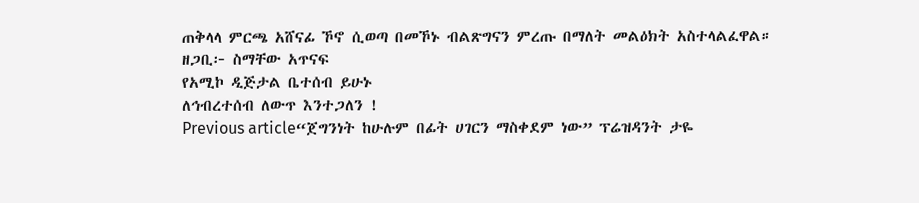ጠቅላላ ምርጫ አሸናፊ ኾኖ ሲወጣ በመኾኑ ብልጽግናን ምረጡ በማለት መልዕክት አስተላልፈዋል።
ዘጋቢ፦ ስማቸው አጥናፍ
የአሚኮ ዲጅታል ቤተሰብ ይሁኑ
ለኅብረተሰብ ለውጥ እንተጋለን !
Previous article“ጀግንነት ከሁሉም በፊት ሀገርን ማስቀደም ነው” ፕሬዝዳንት ታዬ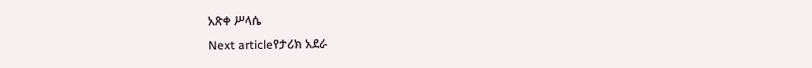አጽቀ ሥላሴ
Next articleየታሪክ አደራ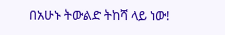በአሁኑ ትውልድ ትከሻ ላይ ነው!